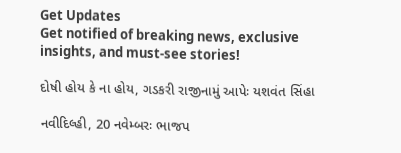Get Updates
Get notified of breaking news, exclusive insights, and must-see stories!

દોષી હોય કે ના હોય, ગડકરી રાજીનામું આપેઃ યશવંત સિંહા

નવીદિલ્હી, 20 નવેમ્બરઃ ભાજપ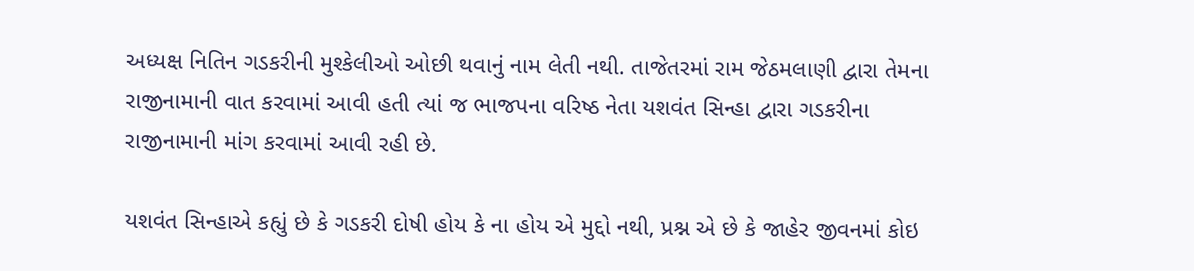અધ્યક્ષ નિતિન ગડકરીની મુશ્કેલીઓ ઓછી થવાનું નામ લેતી નથી. તાજેતરમાં રામ જેઠમલાણી દ્વારા તેમના રાજીનામાની વાત કરવામાં આવી હતી ત્યાં જ ભાજપના વરિષ્ઠ નેતા યશવંત સિન્હા દ્વારા ગડકરીના રાજીનામાની માંગ કરવામાં આવી રહી છે.

યશવંત સિન્હાએ કહ્યું છે કે ગડકરી દોષી હોય કે ના હોય એ મુદ્દો નથી, પ્રશ્ન એ છે કે જાહેર જીવનમાં કોઇ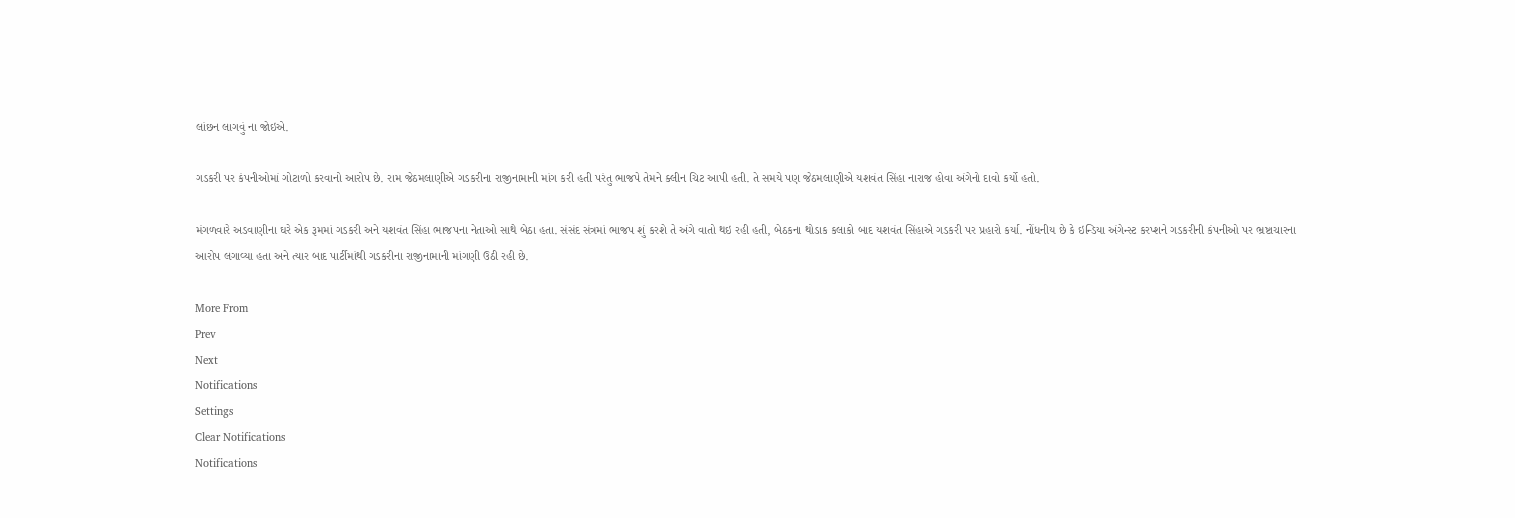લાંછન લાગવું ના જોઇએ.

ગડકરી પર કંપનીઓમાં ગોટાળો કરવાનો આરોપ છે. રામ જેઠમલાણીએ ગડકરીના રાજીનામાની માંગ કરી હતી પરંતુ ભાજપે તેમને ક્લીન ચિટ આપી હતી. તે સમયે પણ જેઠમલાણીએ યશવંત સિંહા નારાજ હોવા અંગેનો દાવો કર્યો હતો.

મંગળવારે અડવાણીના ઘરે એક રૂમમાં ગડકરી અને યશવંત સિંહા ભાજપના નેતાઓ સાથે બેઠા હતા. સંસંદ સંત્રમાં ભાજપ શું કરશે તે અંગે વાતો થઇ રહી હતી, બેઠકના થોડાક કલાકો બાદ યશવંત સિંહાએ ગડકરી પર પ્રહારો કર્યા. નોંધનીય છે કે ઇન્ડિયા અંગેન્સ્ટ કરપ્શને ગડકરીની કંપનીઓ પર ભ્રષ્ટાચારના આરોપ લગાવ્યા હતા અને ત્યાર બાદ પાર્ટીમાંથી ગડકરીના રાજીનામાની માંગણી ઉઠી રહી છે.

More From
Prev
Next
Notifications
Settings
Clear Notifications
Notifications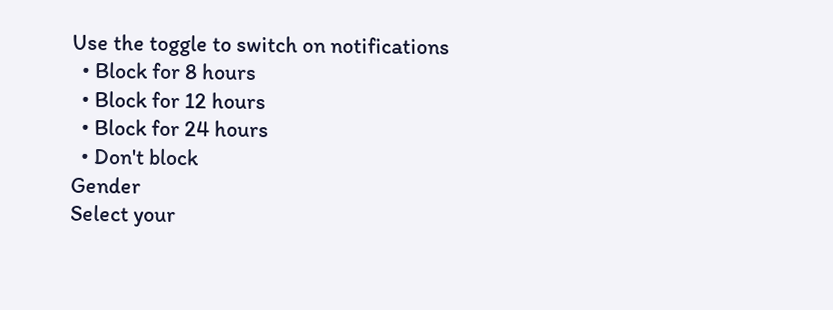Use the toggle to switch on notifications
  • Block for 8 hours
  • Block for 12 hours
  • Block for 24 hours
  • Don't block
Gender
Select your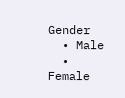Gender
  • Male
  • Female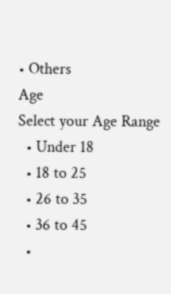• Others
Age
Select your Age Range
  • Under 18
  • 18 to 25
  • 26 to 35
  • 36 to 45
  •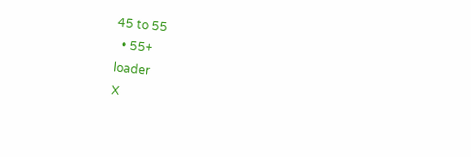45 to 55
  • 55+
loader
X